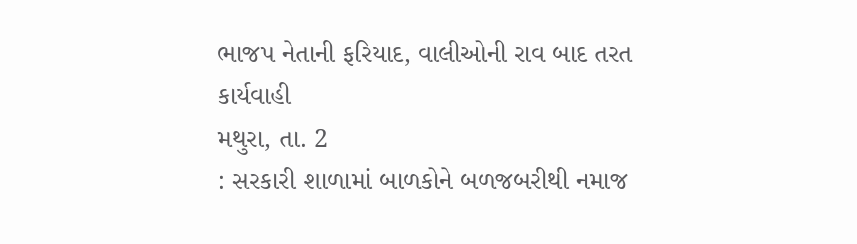ભાજપ નેતાની ફરિયાદ, વાલીઓની રાવ બાદ તરત કાર્યવાહી
મથુરા, તા. 2
: સરકારી શાળામાં બાળકોને બળજબરીથી નમાજ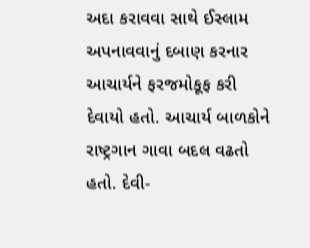અદા કરાવવા સાથે ઈસ્લામ અપનાવવાનું દબાણ કરનાર
આચાર્યને ફરજમોકૂફ કરી દેવાયો હતો. આચાર્ય બાળકોને રાષ્ટ્રગાન ગાવા બદલ વઢતો હતો. દેવી-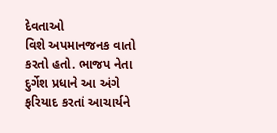દેવતાઓ
વિશે અપમાનજનક વાતો કરતો હતો. ભાજપ નેતા દુર્ગેશ પ્રધાને આ અંગે ફરિયાદ કરતાં આચાર્યને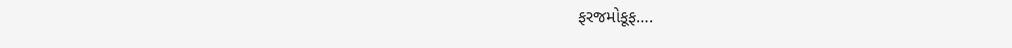ફરજમોકૂફ….